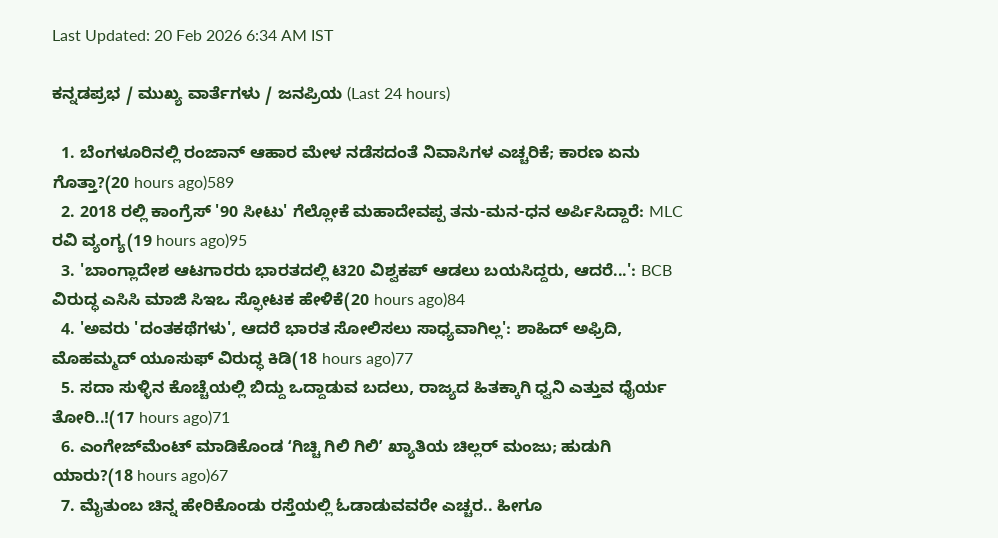Last Updated: 20 Feb 2026 6:34 AM IST

ಕನ್ನಡಪ್ರಭ / ಮುಖ್ಯ ವಾರ್ತೆಗಳು / ಜನಪ್ರಿಯ (Last 24 hours)

  1. ಬೆಂಗಳೂರಿನಲ್ಲಿ ರಂಜಾನ್ ಆಹಾರ ಮೇಳ ನಡೆಸದಂತೆ ನಿವಾಸಿಗಳ ಎಚ್ಚರಿಕೆ; ಕಾರಣ ಏನು ಗೊತ್ತಾ?(20 hours ago)589
  2. 2018 ರಲ್ಲಿ ಕಾಂಗ್ರೆಸ್ '90 ಸೀಟು' ಗೆಲ್ಲೋಕೆ ಮಹಾದೇವಪ್ಪ ತನು-ಮನ-ಧನ ಅರ್ಪಿಸಿದ್ದಾರೆ: MLC ರವಿ ವ್ಯಂಗ್ಯ(19 hours ago)95
  3. 'ಬಾಂಗ್ಲಾದೇಶ ಆಟಗಾರರು ಭಾರತದಲ್ಲಿ ಟಿ20 ವಿಶ್ವಕಪ್ ಆಡಲು ಬಯಸಿದ್ದರು, ಆದರೆ...': BCB ವಿರುದ್ಧ ಎಸಿಸಿ ಮಾಜಿ ಸಿಇಒ ಸ್ಫೋಟಕ ಹೇಳಿಕೆ(20 hours ago)84
  4. 'ಅವರು 'ದಂತಕಥೆಗಳು', ಆದರೆ ಭಾರತ ಸೋಲಿಸಲು ಸಾಧ್ಯವಾಗಿಲ್ಲ': ಶಾಹಿದ್ ಅಫ್ರಿದಿ, ಮೊಹಮ್ಮದ್ ಯೂಸುಫ್ ವಿರುದ್ಧ ಕಿಡಿ(18 hours ago)77
  5. ಸದಾ ಸುಳ್ಳಿನ ಕೊಚ್ಚೆಯಲ್ಲಿ ಬಿದ್ದು ಒದ್ದಾಡುವ ಬದಲು, ರಾಜ್ಯದ ಹಿತಕ್ಕಾಗಿ ಧ್ವನಿ ಎತ್ತುವ ಧೈರ್ಯ ತೋರಿ..!(17 hours ago)71
  6. ಎಂಗೇಜ್‌ಮೆಂಟ್‌ ಮಾಡಿಕೊಂಡ ʻಗಿಚ್ಚಿ ಗಿಲಿ ಗಿಲಿʼ ಖ್ಯಾತಿಯ ಚಿಲ್ಲರ್ ಮಂಜು; ಹುಡುಗಿ ಯಾರು?(18 hours ago)67
  7. ಮೈತುಂಬ ಚಿನ್ನ ಹೇರಿಕೊಂಡು ರಸ್ತೆಯಲ್ಲಿ ಓಡಾಡುವವರೇ ಎಚ್ಚರ.. ಹೀಗೂ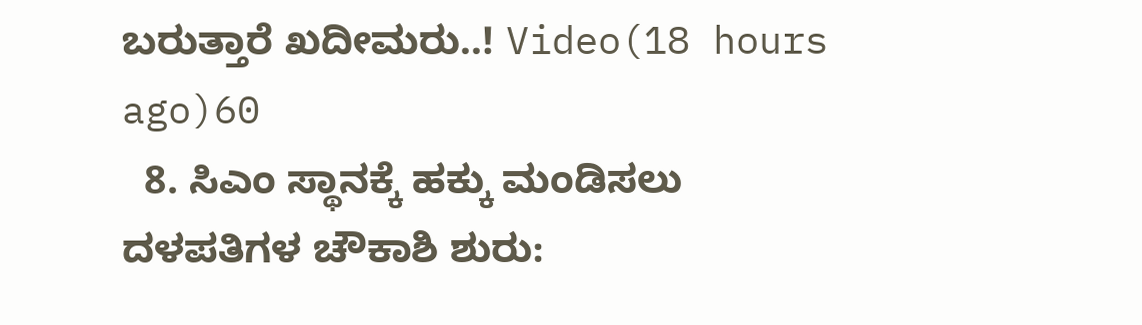ಬರುತ್ತಾರೆ ಖದೀಮರು..! Video(18 hours ago)60
  8. ಸಿಎಂ ಸ್ಥಾನಕ್ಕೆ ಹಕ್ಕು ಮಂಡಿಸಲು ದಳಪತಿಗಳ ಚೌಕಾಶಿ ಶುರು: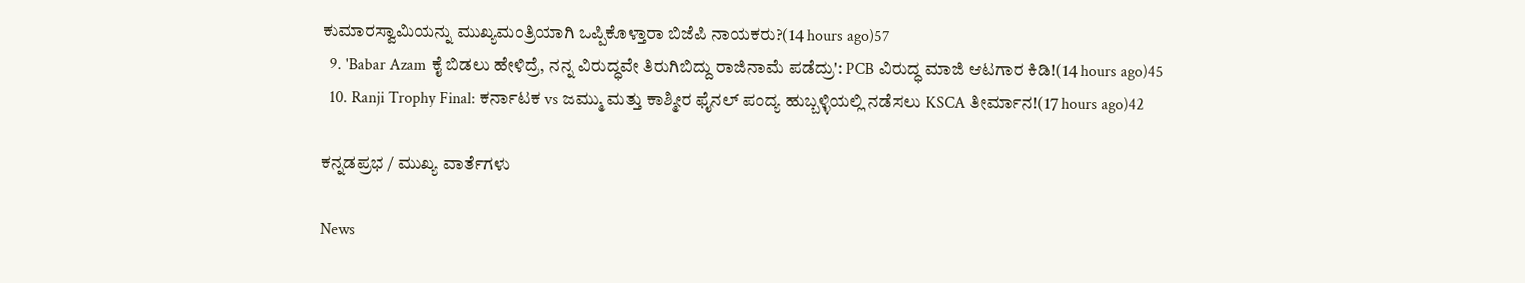ಕುಮಾರಸ್ವಾಮಿಯನ್ನು ಮುಖ್ಯಮಂತ್ರಿಯಾಗಿ ಒಪ್ಪಿಕೊಳ್ತಾರಾ ಬಿಜೆಪಿ ನಾಯಕರು?(14 hours ago)57
  9. 'Babar Azam ಕೈ ಬಿಡಲು ಹೇಳಿದ್ರೆ, ನನ್ನ ವಿರುದ್ಧವೇ ತಿರುಗಿಬಿದ್ದು ರಾಜಿನಾಮೆ ಪಡೆದ್ರು': PCB ವಿರುದ್ಧ ಮಾಜಿ ಆಟಗಾರ ಕಿಡಿ!(14 hours ago)45
  10. Ranji Trophy Final: ಕರ್ನಾಟಕ vs ಜಮ್ಮು ಮತ್ತು ಕಾಶ್ಮೀರ ಫೈನಲ್ ಪಂದ್ಯ ಹುಬ್ಬಳ್ಳಿಯಲ್ಲಿ ನಡೆಸಲು KSCA ತೀರ್ಮಾನ!(17 hours ago)42

ಕನ್ನಡಪ್ರಭ / ಮುಖ್ಯ ವಾರ್ತೆಗಳು

News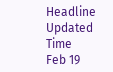Headline
Updated Time
Feb 19